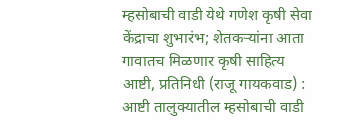म्हसोबाची वाडी येथे गणेश कृषी सेवा केंद्राचा शुभारंभ; शेतकऱ्यांना आता गावातच मिळणार कृषी साहित्य
आष्टी, प्रतिनिधी (राजू गायकवाड) : आष्टी तालुक्यातील म्हसोबाची वाडी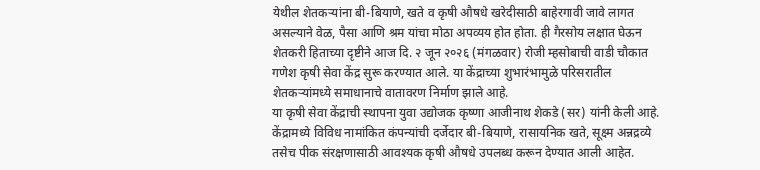येथील शेतकऱ्यांना बी-बियाणे, खते व कृषी औषधे खरेदीसाठी बाहेरगावी जावे लागत असल्याने वेळ, पैसा आणि श्रम यांचा मोठा अपव्यय होत होता. ही गैरसोय लक्षात घेऊन शेतकरी हिताच्या दृष्टीने आज दि. २ जून २०२६ (मंगळवार) रोजी म्हसोबाची वाडी चौकात गणेश कृषी सेवा केंद्र सुरू करण्यात आले. या केंद्राच्या शुभारंभामुळे परिसरातील शेतकऱ्यांमध्ये समाधानाचे वातावरण निर्माण झाले आहे.
या कृषी सेवा केंद्राची स्थापना युवा उद्योजक कृष्णा आजीनाथ शेकडे (सर) यांनी केली आहे. केंद्रामध्ये विविध नामांकित कंपन्यांची दर्जेदार बी-बियाणे, रासायनिक खते, सूक्ष्म अन्नद्रव्ये तसेच पीक संरक्षणासाठी आवश्यक कृषी औषधे उपलब्ध करून देण्यात आली आहेत.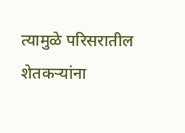त्यामुळे परिसरातील शेतकऱ्यांना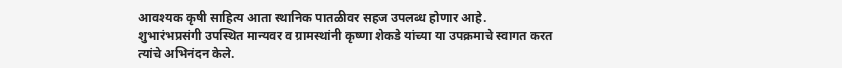आवश्यक कृषी साहित्य आता स्थानिक पातळीवर सहज उपलब्ध होणार आहे.
शुभारंभप्रसंगी उपस्थित मान्यवर व ग्रामस्थांनी कृष्णा शेकडे यांच्या या उपक्रमाचे स्वागत करत त्यांचे अभिनंदन केले.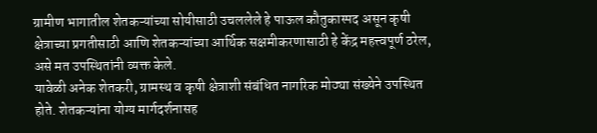ग्रामीण भागातील शेतकऱ्यांच्या सोयीसाठी उचललेले हे पाऊल कौतुकास्पद असून कृषी क्षेत्राच्या प्रगतीसाठी आणि शेतकऱ्यांच्या आर्थिक सक्षमीकरणासाठी हे केंद्र महत्त्वपूर्ण ठरेल, असे मत उपस्थितांनी व्यक्त केले.
यावेळी अनेक शेतकरी, ग्रामस्थ व कृषी क्षेत्राशी संबंधित नागरिक मोठ्या संख्येने उपस्थित होते. शेतकऱ्यांना योग्य मार्गदर्शनासह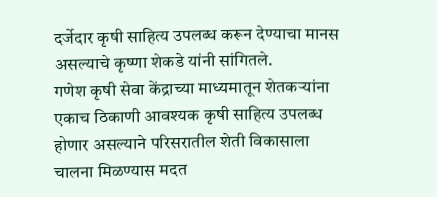दर्जेदार कृषी साहित्य उपलब्ध करून देण्याचा मानस असल्याचे कृष्णा शेकडे यांनी सांगितले.
गणेश कृषी सेवा केंद्राच्या माध्यमातून शेतकऱ्यांना एकाच ठिकाणी आवश्यक कृषी साहित्य उपलब्ध होणार असल्याने परिसरातील शेती विकासाला चालना मिळण्यास मदत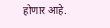होणार आहे.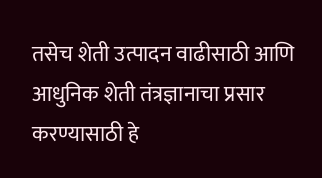तसेच शेती उत्पादन वाढीसाठी आणि आधुनिक शेती तंत्रज्ञानाचा प्रसार करण्यासाठी हे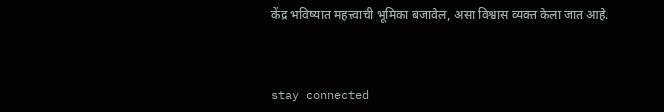केंद्र भविष्यात महत्त्वाची भूमिका बजावेल, असा विश्वास व्यक्त केला जात आहे.



stay connected